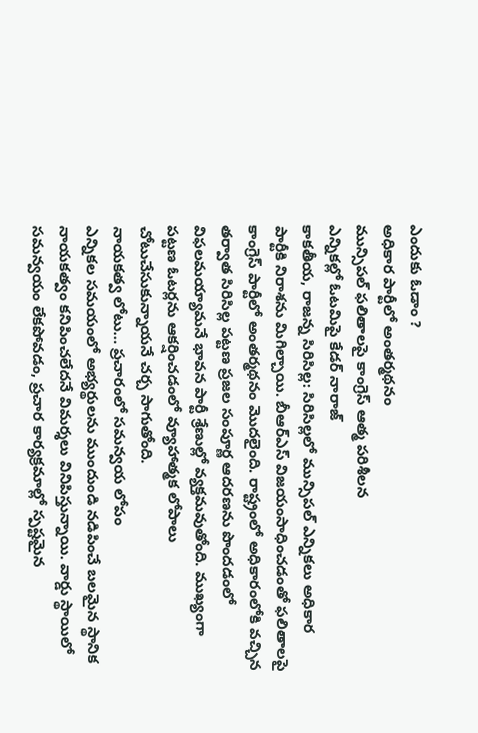ఎందుకు ఓడాం ?
అధికార పార్టీలో అంతర్మథనం
మున్సిపల్ ఫలితాలపై కాంగ్రెస్ ఆత్మ పరిశీలన
ఎన్నికల్లో ఓటమిపై కేడర్ నారాజ్
కాకతీయ, రాజన్న సిరిసిల్ల: సిరిసిల్లలో మున్సిపల్ ఎన్నికలు అధికార పార్టీకి నిరాశను మిగిల్చాయి. బీఆర్ఎస్ విజయంసాధించడంతో ఫలితాలపై కాంగ్రెస్ పార్టీలో అంతర్మథనం మొదలైంది. రాష్ట్రంలో అధికారంలోకి వచ్చిన తర్వాత సిరిసిల్ల పట్టణ ప్రజల సంపూర్ణ ఆదరణను పొందడంలో విఫలమయ్యామనే భావన పార్టీ శ్రేణుల్లో వ్యక్తమవుతోంది. ముఖ్యంగా పట్టణ ఓటర్లను ఆకర్షించడంలో వ్యూహాత్మక లోపాలు చోటుచేసుకున్నాయనే చర్చ సాగుతోంది.
నాయకత్వ లోటు… ప్రచారంలో సమన్వయ లోపం
ఎన్నికల సమయంలో అభ్యర్థులను ముందుండి నడిపించే బలమైన స్థానిక నాయకత్వం కనిపించలేదనే విమర్శలు వినిపిస్తున్నాయి. వార్డు స్థాయిలో సమన్వయం లేకపోవడం, ప్రచార కార్యక్రమాల్లో స్పష్టమైన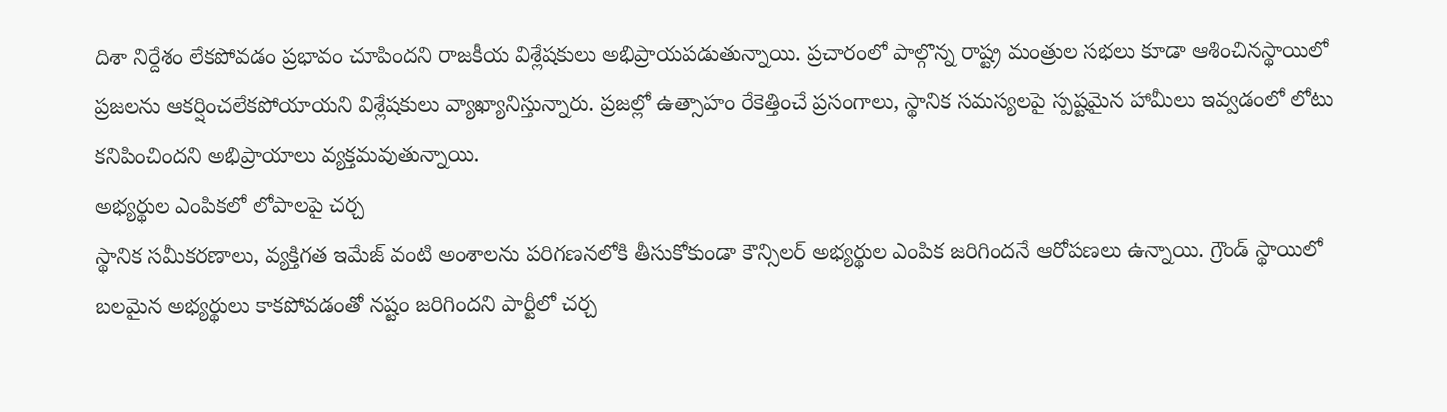దిశా నిర్దేశం లేకపోవడం ప్రభావం చూపిందని రాజకీయ విశ్లేషకులు అభిప్రాయపడుతున్నాయి. ప్రచారంలో పాల్గొన్న రాష్ట్ర మంత్రుల సభలు కూడా ఆశించినస్థాయిలో ప్రజలను ఆకర్షించలేకపోయాయని విశ్లేషకులు వ్యాఖ్యానిస్తున్నారు. ప్రజల్లో ఉత్సాహం రేకెత్తించే ప్రసంగాలు, స్థానిక సమస్యలపై స్పష్టమైన హామీలు ఇవ్వడంలో లోటు కనిపించిందని అభిప్రాయాలు వ్యక్తమవుతున్నాయి.
అభ్యర్థుల ఎంపికలో లోపాలపై చర్చ
స్థానిక సమీకరణాలు, వ్యక్తిగత ఇమేజ్ వంటి అంశాలను పరిగణనలోకి తీసుకోకుండా కౌన్సిలర్ అభ్యర్థుల ఎంపిక జరిగిందనే ఆరోపణలు ఉన్నాయి. గ్రౌండ్ స్థాయిలో బలమైన అభ్యర్థులు కాకపోవడంతో నష్టం జరిగిందని పార్టీలో చర్చ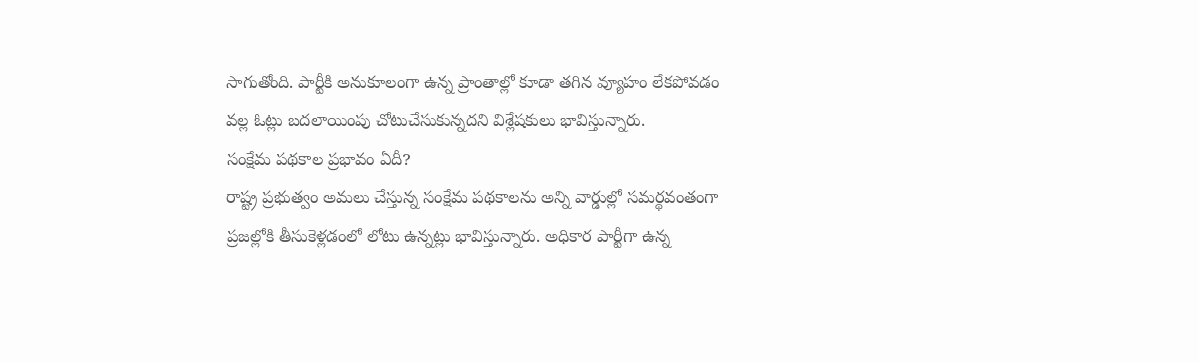సాగుతోంది. పార్టీకి అనుకూలంగా ఉన్న ప్రాంతాల్లో కూడా తగిన వ్యూహం లేకపోవడం వల్ల ఓట్లు బదలాయింపు చోటుచేసుకున్నదని విశ్లేషకులు భావిస్తున్నారు.
సంక్షేమ పథకాల ప్రభావం ఏదీ?
రాష్ట్ర ప్రభుత్వం అమలు చేస్తున్న సంక్షేమ పథకాలను అన్ని వార్డుల్లో సమర్థవంతంగా ప్రజల్లోకి తీసుకెళ్లడంలో లోటు ఉన్నట్లు భావిస్తున్నారు. అధికార పార్టీగా ఉన్న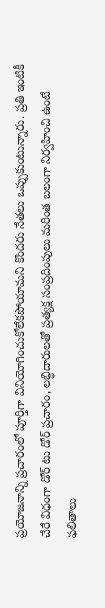ప్రయోజనాన్ని ప్రచారంలో పూర్తిగా వినియోగించుకోలేకపోయామని కొందరు నేతలు ఒప్పుకుంటున్నారు. ప్రతి ఇంటికీ చేరే విధంగా డోర్ టు డోర్ ప్రచారం, లబ్ధిదారులతో ప్రత్యక్ష సంప్రదింపులు మరింత బలంగా నిర్వహించి ఉంటే ఫలితాలు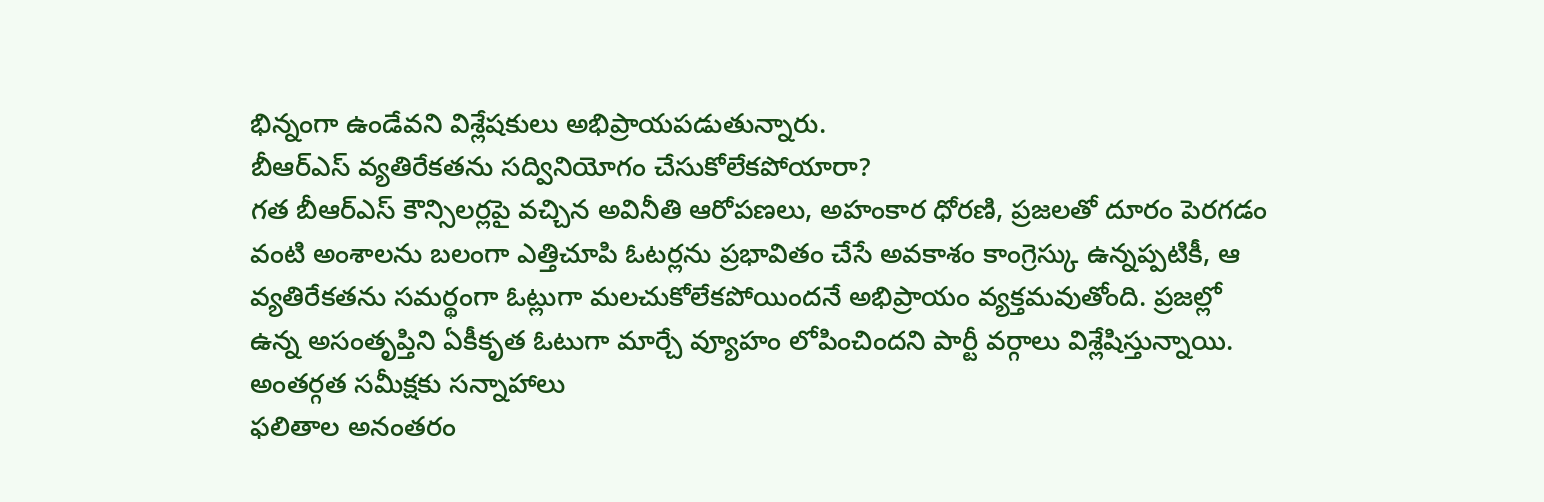భిన్నంగా ఉండేవని విశ్లేషకులు అభిప్రాయపడుతున్నారు.
బీఆర్ఎస్ వ్యతిరేకతను సద్వినియోగం చేసుకోలేకపోయారా?
గత బీఆర్ఎస్ కౌన్సిలర్లపై వచ్చిన అవినీతి ఆరోపణలు, అహంకార ధోరణి, ప్రజలతో దూరం పెరగడం వంటి అంశాలను బలంగా ఎత్తిచూపి ఓటర్లను ప్రభావితం చేసే అవకాశం కాంగ్రెస్కు ఉన్నప్పటికీ, ఆ వ్యతిరేకతను సమర్థంగా ఓట్లుగా మలచుకోలేకపోయిందనే అభిప్రాయం వ్యక్తమవుతోంది. ప్రజల్లో ఉన్న అసంతృప్తిని ఏకీకృత ఓటుగా మార్చే వ్యూహం లోపించిందని పార్టీ వర్గాలు విశ్లేషిస్తున్నాయి.
అంతర్గత సమీక్షకు సన్నాహాలు
ఫలితాల అనంతరం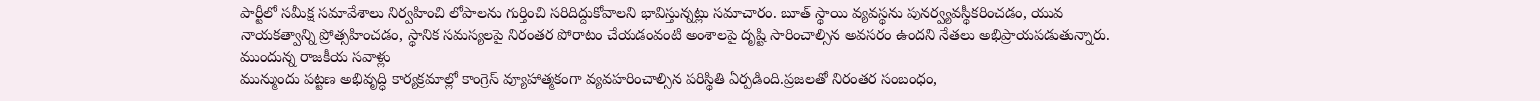పార్టీలో సమీక్ష సమావేశాలు నిర్వహించి లోపాలను గుర్తించి సరిదిద్దుకోవాలని భావిస్తున్నట్లు సమాచారం. బూత్ స్థాయి వ్యవస్థను పునర్వ్యవస్థీకరించడం, యువ నాయకత్వాన్ని ప్రోత్సహించడం, స్థానిక సమస్యలపై నిరంతర పోరాటం చేయడంవంటి అంశాలపై దృష్టి సారించాల్సిన అవసరం ఉందని నేతలు అభిప్రాయపడుతున్నారు.
ముందున్న రాజకీయ సవాళ్లు
మున్ముందు పట్టణ అభివృద్ధి కార్యక్రమాల్లో కాంగ్రెస్ వ్యూహాత్మకంగా వ్యవహరించాల్సిన పరిస్థితి ఏర్పడింది.ప్రజలతో నిరంతర సంబంధం,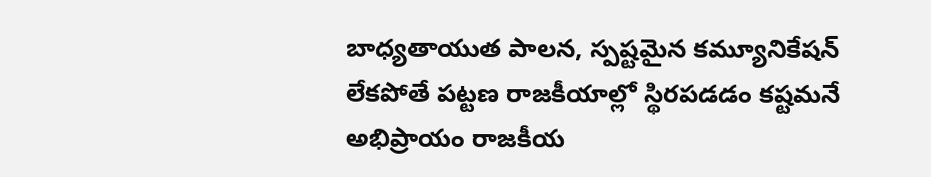బాధ్యతాయుత పాలన, స్పష్టమైన కమ్యూనికేషన్ లేకపోతే పట్టణ రాజకీయాల్లో స్థిరపడడం కష్టమనే అభిప్రాయం రాజకీయ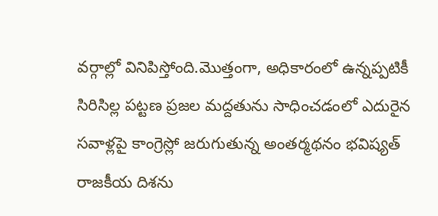వర్గాల్లో వినిపిస్తోంది.మొత్తంగా, అధికారంలో ఉన్నప్పటికీ సిరిసిల్ల పట్టణ ప్రజల మద్దతును సాధించడంలో ఎదురైన సవాళ్లపై కాంగ్రెస్లో జరుగుతున్న అంతర్మథనం భవిష్యత్ రాజకీయ దిశను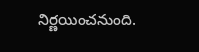నిర్ణయించనుంది.